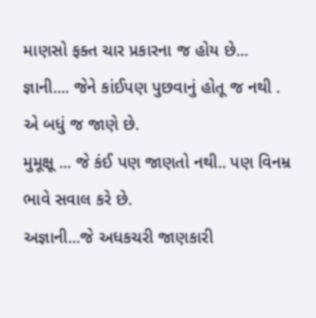માણસો ફક્ત ચાર પ્રકારના જ હોય છે...
જ્ઞાની.... જેને કાંઈપણ પુછવાનું હોતૂ જ નથી .
એ બધું જ જાણે છે.
મુમૂક્ષૂ ... જે કંઈ પણ જાણતો નથી.. પણ વિનમ્ર ભાવે સવાલ કરે છે.
અજ્ઞાની...જે અધકચરી જાણકારી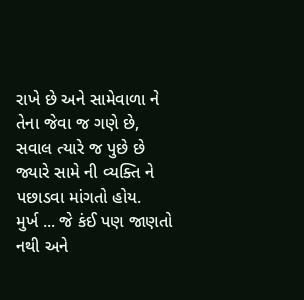રાખે છે અને સામેવાળા ને તેના જેવા જ ગણે છે, સવાલ ત્યારે જ પુછે છે જ્યારે સામે ની વ્યક્તિ ને પછાડવા માંગતો હોય.
મુર્ખ ... જે કંઈ પણ જાણતો નથી અને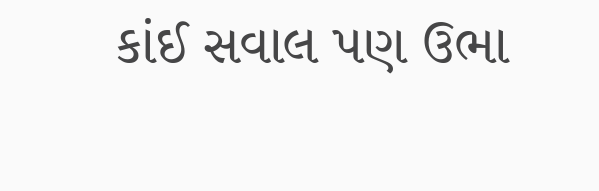કાંઈ સવાલ પણ ઉભા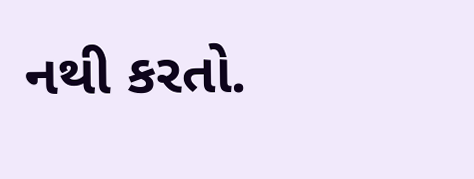નથી કરતો.